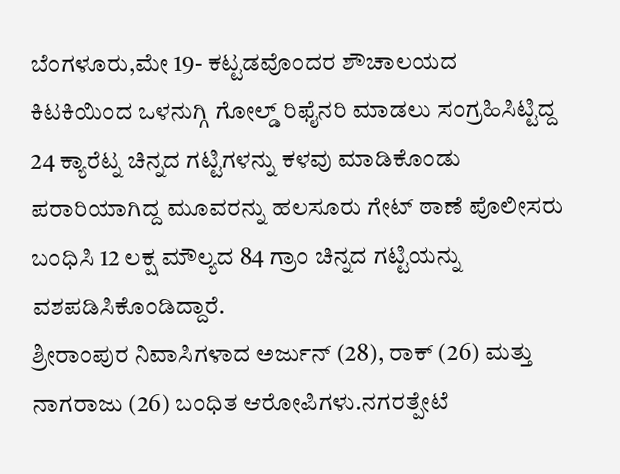ಬೆಂಗಳೂರು,ಮೇ 19- ಕಟ್ಟಡವೊಂದರ ಶೌಚಾಲಯದ ಕಿಟಕಿಯಿಂದ ಒಳನುಗ್ಗಿ ಗೋಲ್ಡ್ ರಿಫೈನರಿ ಮಾಡಲು ಸಂಗ್ರಹಿಸಿಟ್ಟಿದ್ದ 24 ಕ್ಯಾರೆಟ್ನ ಚಿನ್ನದ ಗಟ್ಟಿಗಳನ್ನು ಕಳವು ಮಾಡಿಕೊಂಡು ಪರಾರಿಯಾಗಿದ್ದ ಮೂವರನ್ನು ಹಲಸೂರು ಗೇಟ್ ಠಾಣೆ ಪೊಲೀಸರು ಬಂಧಿಸಿ 12 ಲಕ್ಷ ಮೌಲ್ಯದ 84 ಗ್ರಾಂ ಚಿನ್ನದ ಗಟ್ಟಿಯನ್ನು ವಶಪಡಿಸಿಕೊಂಡಿದ್ದಾರೆ.
ಶ್ರೀರಾಂಪುರ ನಿವಾಸಿಗಳಾದ ಅರ್ಜುನ್ (28), ರಾಕ್ (26) ಮತ್ತು ನಾಗರಾಜು (26) ಬಂಧಿತ ಆರೋಪಿಗಳು.ನಗರತ್ಪೇಟೆ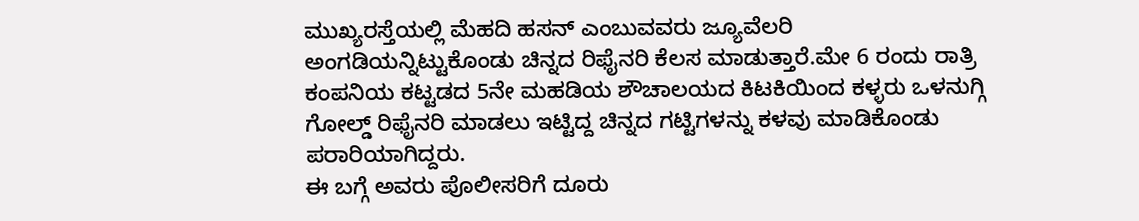ಮುಖ್ಯರಸ್ತೆಯಲ್ಲಿ ಮೆಹದಿ ಹಸನ್ ಎಂಬುವವರು ಜ್ಯೂವೆಲರಿ ಅಂಗಡಿಯನ್ನಿಟ್ಟುಕೊಂಡು ಚಿನ್ನದ ರಿಫೈನರಿ ಕೆಲಸ ಮಾಡುತ್ತಾರೆ.ಮೇ 6 ರಂದು ರಾತ್ರಿ ಕಂಪನಿಯ ಕಟ್ಟಡದ 5ನೇ ಮಹಡಿಯ ಶೌಚಾಲಯದ ಕಿಟಕಿಯಿಂದ ಕಳ್ಳರು ಒಳನುಗ್ಗಿ ಗೋಲ್ಡ್ ರಿಫೈನರಿ ಮಾಡಲು ಇಟ್ಟಿದ್ದ ಚಿನ್ನದ ಗಟ್ಟಿಗಳನ್ನು ಕಳವು ಮಾಡಿಕೊಂಡು ಪರಾರಿಯಾಗಿದ್ದರು.
ಈ ಬಗ್ಗೆ ಅವರು ಪೊಲೀಸರಿಗೆ ದೂರು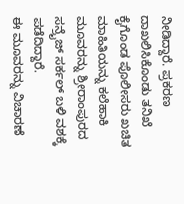ನೀಡಿದ್ದಾರೆ. ಪ್ರಕರಣ ದಾಖಲಿಸಿಕೊಂಡು ತನಿಖೆ ಕೈಗೊಂಡ ಪೊಲೀಸರು ಖಚಿತ ಮಾಹಿತಿಯನ್ನು ಕಲೆಹಾಕಿ ಮೂವರನ್ನು ಶ್ರೀರಾಂಪುರದ ಸನ್ರೈಜ್ ಸರ್ಕಲ್ ಬಳಿ ವಶಕ್ಕೆ ಪಡೆದಿದ್ದಾರೆ.
ಈ ಮೂವರನ್ನು ವಿಚಾರಣೆ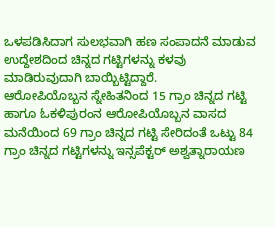ಒಳಪಡಿಸಿದಾಗ ಸುಲಭವಾಗಿ ಹಣ ಸಂಪಾದನೆ ಮಾಡುವ ಉದ್ದೇಶದಿಂದ ಚಿನ್ನದ ಗಟ್ಟಿಗಳನ್ನು ಕಳವು ಮಾಡಿರುವುದಾಗಿ ಬಾಯ್ಬಿಟ್ಟಿದ್ದಾರೆ.
ಆರೋಪಿಯೊಬ್ಬನ ಸ್ನೇಹಿತನಿಂದ 15 ಗ್ರಾಂ ಚಿನ್ನದ ಗಟ್ಟಿ ಹಾಗೂ ಓಕಳಿಪುರಂನ ಆರೋಪಿಯೊಬ್ಬನ ವಾಸದ ಮನೆಯಿಂದ 69 ಗ್ರಾಂ ಚಿನ್ನದ ಗಟ್ಟಿ ಸೇರಿದಂತೆ ಒಟ್ಟು 84 ಗ್ರಾಂ ಚಿನ್ನದ ಗಟ್ಟಿಗಳನ್ನು ಇನ್ಸಪೆಕ್ಟರ್ ಅಶ್ವತ್ನಾರಾಯಣ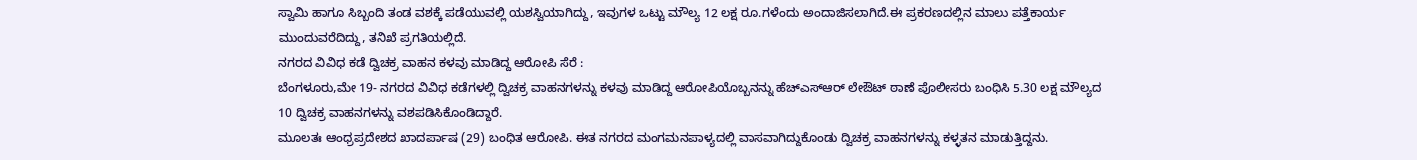ಸ್ವಾಮಿ ಹಾಗೂ ಸಿಬ್ಬಂದಿ ತಂಡ ವಶಕ್ಕೆ ಪಡೆಯುವಲ್ಲಿ ಯಶಸ್ವಿಯಾಗಿದ್ದು, ಇವುಗಳ ಒಟ್ಟು ಮೌಲ್ಯ 12 ಲಕ್ಷ ರೂ.ಗಳೆಂದು ಅಂದಾಜಿಸಲಾಗಿದೆ.ಈ ಪ್ರಕರಣದಲ್ಲಿನ ಮಾಲು ಪತ್ತೆಕಾರ್ಯ ಮುಂದುವರೆದಿದ್ದು, ತನಿಖೆ ಪ್ರಗತಿಯಲ್ಲಿದೆ.
ನಗರದ ವಿವಿಧ ಕಡೆ ದ್ವಿಚಕ್ರ ವಾಹನ ಕಳವು ಮಾಡಿದ್ದ ಆರೋಪಿ ಸೆರೆ :
ಬೆಂಗಳೂರು,ಮೇ 19- ನಗರದ ವಿವಿಧ ಕಡೆಗಳಲ್ಲಿ ದ್ವಿಚಕ್ರ ವಾಹನಗಳನ್ನು ಕಳವು ಮಾಡಿದ್ದ ಆರೋಪಿಯೊಬ್ಬನನ್ನು ಹೆಚ್ಎಸ್ಆರ್ ಲೇಔಟ್ ಠಾಣೆ ಪೊಲೀಸರು ಬಂಧಿಸಿ 5.30 ಲಕ್ಷ ಮೌಲ್ಯದ 10 ದ್ವಿಚಕ್ರ ವಾಹನಗಳನ್ನು ವಶಪಡಿಸಿಕೊಂಡಿದ್ದಾರೆ.
ಮೂಲತಃ ಆಂಧ್ರಪ್ರದೇಶದ ಖಾದರ್ಪಾಷ (29) ಬಂಧಿತ ಆರೋಪಿ. ಈತ ನಗರದ ಮಂಗಮನಪಾಳ್ಯದಲ್ಲಿ ವಾಸವಾಗಿದ್ದುಕೊಂಡು ದ್ವಿಚಕ್ರ ವಾಹನಗಳನ್ನು ಕಳ್ಳತನ ಮಾಡುತ್ತಿದ್ದನು.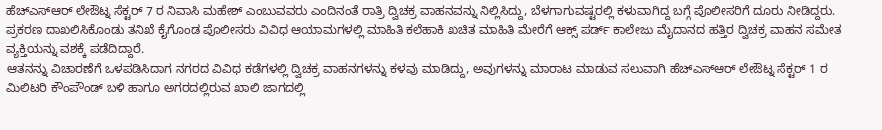ಹೆಚ್ಎಸ್ಆರ್ ಲೇಔಟ್ನ ಸೆಕ್ಟರ್ 7 ರ ನಿವಾಸಿ ಮಹೇಶ್ ಎಂಬುವವರು ಎಂದಿನಂತೆ ರಾತ್ರಿ ದ್ವಿಚಕ್ರ ವಾಹನವನ್ನು ನಿಲ್ಲಿಸಿದ್ದು, ಬೆಳಗಾಗುವಷ್ಟರಲ್ಲಿ ಕಳುವಾಗಿದ್ದ ಬಗ್ಗೆ ಪೊಲೀಸರಿಗೆ ದೂರು ನೀಡಿದ್ದರು.
ಪ್ರಕರಣ ದಾಖಲಿಸಿಕೊಂಡು ತನಿಖೆ ಕೈಗೊಂಡ ಪೊಲೀಸರು ವಿವಿಧ ಆಯಾಮಗಳಲ್ಲಿ ಮಾಹಿತಿ ಕಲೆಹಾಕಿ ಖಚಿತ ಮಾಹಿತಿ ಮೇರೆಗೆ ಆಕ್ಸ್ ಪರ್ಡ್ ಕಾಲೇಜು ಮೈದಾನದ ಹತ್ತಿರ ದ್ವಿಚಕ್ರ ವಾಹನ ಸಮೇತ ವ್ಯಕ್ತಿಯನ್ನು ವಶಕ್ಕೆ ಪಡೆದಿದ್ದಾರೆ.
ಆತನನ್ನು ವಿಚಾರಣೆಗೆ ಒಳಪಡಿಸಿದಾಗ ನಗರದ ವಿವಿಧ ಕಡೆಗಳಲ್ಲಿ ದ್ವಿಚಕ್ರ ವಾಹನಗಳನ್ನು ಕಳವು ಮಾಡಿದ್ದು, ಅವುಗಳನ್ನು ಮಾರಾಟ ಮಾಡುವ ಸಲುವಾಗಿ ಹೆಚ್ಎಸ್ಆರ್ ಲೇಔಟ್ನ ಸೆಕ್ಟರ್ 1 ರ ಮಿಲಿಟರಿ ಕೌಂಪೌಂಡ್ ಬಳಿ ಹಾಗೂ ಅಗರದಲ್ಲಿರುವ ಖಾಲಿ ಜಾಗದಲ್ಲಿ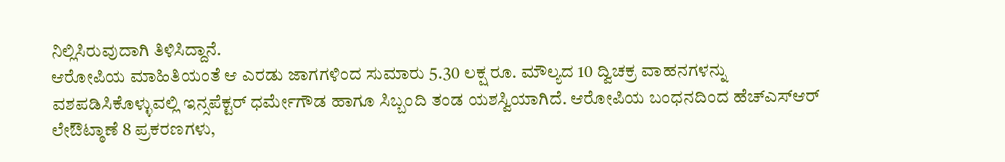ನಿಲ್ಲಿಸಿರುವುದಾಗಿ ತಿಳಿಸಿದ್ದಾನೆ.
ಆರೋಪಿಯ ಮಾಹಿತಿಯಂತೆ ಆ ಎರಡು ಜಾಗಗಳಿಂದ ಸುಮಾರು 5.30 ಲಕ್ಷ ರೂ. ಮೌಲ್ಯದ 10 ದ್ವಿಚಕ್ರ ವಾಹನಗಳನ್ನು ವಶಪಡಿಸಿಕೊಳ್ಳುವಲ್ಲಿ ಇನ್ಸಪೆಕ್ಟರ್ ಧರ್ಮೇಗೌಡ ಹಾಗೂ ಸಿಬ್ಬಂದಿ ತಂಡ ಯಶಸ್ವಿಯಾಗಿದೆ. ಆರೋಪಿಯ ಬಂಧನದಿಂದ ಹೆಚ್ಎಸ್ಆರ್ ಲೇಔಟ್ಠಾಣೆ 8 ಪ್ರಕರಣಗಳು,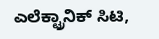ಎಲೆಕ್ಟ್ರಾನಿಕ್ ಸಿಟಿ,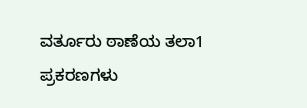ವರ್ತೂರು ಠಾಣೆಯ ತಲಾ1 ಪ್ರಕರಣಗಳು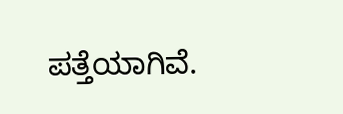ಪತ್ತೆಯಾಗಿವೆ.